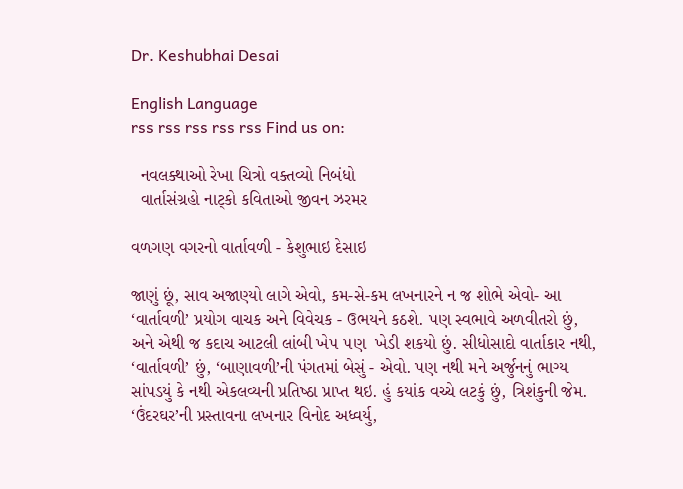Dr. Keshubhai Desai

English Language
rss rss rss rss rss Find us on:

  નવલક્થાઓ રેખા ચિત્રો વક્તવ્યો નિબંધો
  વાર્તાસંગ્રહો નાટ્કો કવિતાઓ જીવન ઝરમર

વળગણ વગરનો વાર્તાવળી - કેશુભાઇ દેસાઇ

જાણું છૂં, સાવ અજાણ્‍યો લાગે એવો, કમ-સે-કમ લખનારને ન જ શોભે એવો- આ ‘વાર્તાવળી’ પ્રયોગ વાચક અને વિવેચક - ઉભયને કઠશે. પણ સ્‍વભાવે અળવીતરો છું, અને એથી જ કદાચ આટલી લાંબી ખે૫ ૫ણ  ખેડી શકયો છું. સીધોસાદો વાર્તાકાર નથી, ‘વાર્તાવળી’ છું, ‘બાણાવળી’ની પંગતમાં બેસું - એવો. પણ નથી મને અર્જુનનું ભાગ્‍ય સાંપડયું કે નથી એકલવ્‍યની પ્રતિષ્‍ઠા પ્રાપ્‍ત થઇ. હું કયાંક વચ્‍ચે લટકું છું, ત્રિશંકુની જેમ. ‘ઉંદરઘર’ની પ્રસ્‍તાવના લખનાર વિનોદ અધ્‍વર્યુ,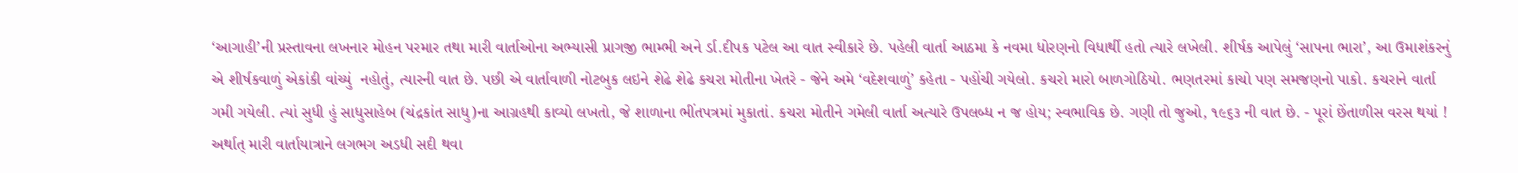‘આગાહી’ની પ્રસ્‍તાવના લખનાર મોહન પરમાર તથા મારી વાર્તાઓના અભ્‍યાસી પ્રાગજી ભામ્‍ભી અને ર્ડા.દીપક પટેલ આ વાત સ્‍વીકારે છે. પહેલી વાર્તા આઠમા કે નવમા ધોરણનો વિધાર્થી હતો ત્‍યારે લખેલી. શીર્ષક આપેલું ‘સાપના ભારા’, આ ઉમાશંકરનું એ શીર્ષકવાળું એકાંકી વાંચ્‍યું  નહોતું, ત્‍યારની વાત છે. પછી એ વાર્તાવાળી નોટબુક લઇને શેઢે શેઢે કચરા મોતીના ખેતરે - જેને અમે ‘વદેશવાળું’ કહેતા - પહોંચી ગયેલો. કચરો મારો બાળગોઠિયો. ભણતરમાં કાચો પણ સમજણનો પાકો. કચરાને વાર્તા ગમી ગયેલી. ત્‍યાં સુધી હું સાધુસાહેબ (ચંદ્રકાંત સાધુ)ના આગ્રહથી કાવ્‍યો લખતો, જે શાળાના ભીંતપત્રમાં મુકાતાં. કચરા મોતીને ગમેલી વાર્તા અત્‍યારે ઉપલબ્‍ધ ન જ હોય; સ્‍વભાવિક છે. ગણી તો જુઓ, ૧૯૬૩ ની વાત છે. - પૂરાં છેંતાળીસ વરસ થયાં ! અર્થાત્ મારી વાર્તાયાત્રાને લગભગ અડધી સદી થવા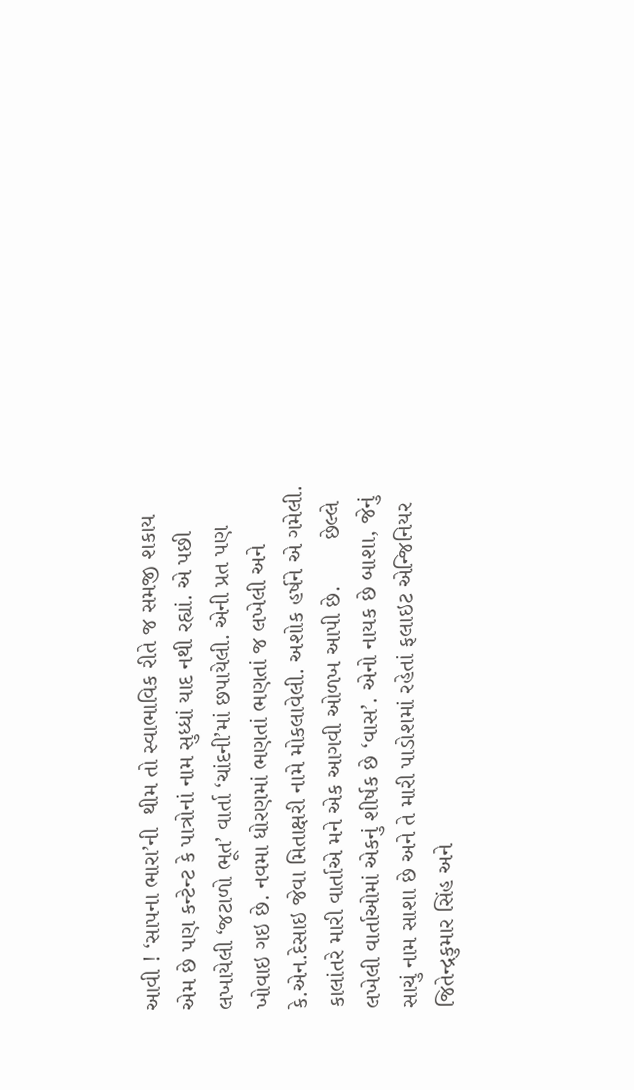આવી ! ‘સાપના ભારા’ની  થીમ તો સ્‍વાભાવિક રીતે જ સમજી શકાય એમ છે પણ કન્‍ટેન્‍ટ કે પાત્રોનાં નામ સુધ્‍ધાં યાદ નથી રહ્યાં. એ પછી લખાયેલી ‘જટાળો ભૂત’ વાર્તા ‘ચાંદની’માં છપાયેલી. એની પ્રત પણ ખોવાઇ ગઇ છે. નવમા ધોરણમાં ભણતાં ભણતાં જ લખેલી અને કે.એન.દેસાઇ જેવા મિતાક્ષરી નામે મોકલાવેલી. અશોક હર્ષને એ ગમેલી. કાલાંતરે મારી વાર્તાએ મને એક આગવી ઓળખ આપી છે.       છેલ્‍લે લખેલી વાર્તાઓમાં એકનું શીર્ષક છે ‘વાસ’. એનો નાયક છે બાશા, જેનું સાચું નામ સાશા છે અને તે મારી પાડોશમાં રહેતાં ફલાઇટ એન્જિનિયર જિતેન્‍દ્રકુમાર સિંહ અને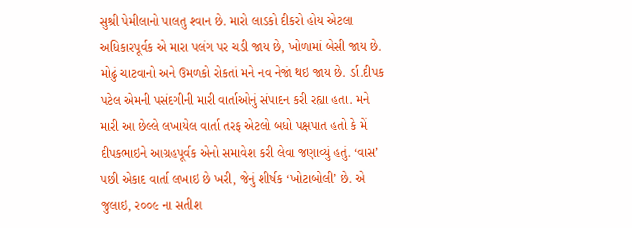સુશ્રી પેમીલાનો પાલતુ શ્‍વાન છે. મારો લાડકો દીકરો હોય એટલા અધિકારપૂર્વક એ મારા પલંગ પર ચડી જાય છે, ખોળામાં બેસી જાય છે. મોઢું ચાટવાનો અને ઉમળકો રોકતાં મને નવ નેજાં થઇ જાય છે. ર્ડા.દીપક પટેલ એમની પસંદગીની મારી વાર્તાઓનું સંપાદન કરી રહ્યા હતા. મને મારી આ છેલ્‍લે લખાયેલ વાર્તા તરફ એટલો બધો પક્ષપાત હતો કે મેં દીપકભાઇને આગ્રહપૂર્વક એનો સમાવેશ કરી લેવા જણાવ્‍યું હતું. ‘વાસ’ પછી એકાદ વાર્તા લખાઇ છે ખરી, જેનું શીર્ષક ‘ખોટાબોલી’ છે. એ જુલાઇ, ર૦૦૯ ના સતીશ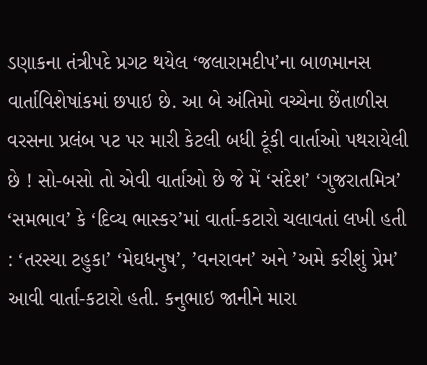ડણાકના તંત્રીપદે પ્રગટ થયેલ ‘જલારામદીપ’ના બાળમાનસ વાર્તાવિશેષાંકમાં છપાઇ છે. આ બે અંતિમો વચ્‍ચેના છેંતાળીસ વરસના પ્રલંબ પટ પર મારી કેટલી બધી ટૂંકી વાર્તાઓ પથરાયેલી છે ! સો-બસો તો એવી વાર્તાઓ છે જે મેં ‘સંદેશ’ ‘ગુજરાતમિત્ર’ ‘સમભાવ’ કે ‘દિવ્‍ય ભાસ્‍કર’માં વાર્તા-કટારો ચલાવતાં લખી હતી : ‘તરસ્‍યા ટહુકા’ ‘મેઘધનુષ’, ’વનરાવન’ અને ’અમે કરીશું પ્રેમ’ આવી વાર્તા-કટારો હતી. કનુભાઇ જાનીને મારા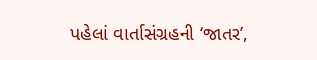પહેલાં વાર્તાસંગ્રહની ‘જાતર’,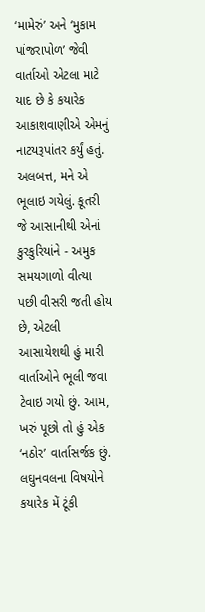‘મામેરું’ અને ‘મુકામ પાંજરાપોળ’ જેવી વાર્તાઓ એટલા માટે યાદ છે કે કયારેક આકાશવાણીએ એમનું નાટયરૂપાંતર કર્યું હતું. અલબત્ત, મને એ ભૂલાઇ ગયેલું. કૂતરી જે આસાનીથી એનાં કુરકુરિયાંને - અમુક સમયગાળો વીત્‍યા પછી વીસરી જતી હોય છે, એટલી આસાયેશથી હું મારી વાર્તાઓને ભૂલી જવા ટેવાઇ ગયો છું. આમ, ખરું પૂછો તો હું એક ‘નઠોર’ વાર્તાસર્જક છું. લઘુનવલના વિષયોને કયારેક મેં ટૂંકી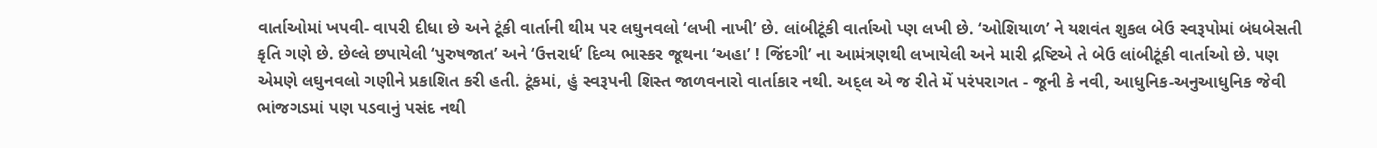વાર્તાઓમાં ખપવી- વાપરી દીધા છે અને ટૂંકી વાર્તાની થીમ પર લઘુનવલો ‘લખી નાખી’ છે. લાંબીટૂંકી વાર્તાઓ પ્‍ણ લખી છે. ‘ઓશિયાળ’ ને યશવંત શુકલ બેઉ સ્‍વરૂપોમાં બંધબેસતી કૃતિ ગણે છે. છેલ્‍લે છપાયેલી ‘પુરુષજાત’ અને ‘ઉત્તરાર્ધ’ દિવ્‍ય ભાસ્‍કર જૂથના ‘અહા’ ! જિંદગી’ ના આમંત્રણથી લખાયેલી અને મારી દ્રષ્‍ટિએ તે બેઉ લાંબીટૂંકી વાર્તાઓ છે. ૫ણ એમણે લઘુનવલો ગણીને પ્રકાશિત કરી હતી. ટૂંકમાં, હું સ્‍વરૂપની શિસ્‍ત જાળવનારો વાર્તાકાર નથી. અદ્લ એ જ રીતે મેં પરંપરાગત - જૂની કે નવી, આધુનિક-અનુઆધુનિક જેવી ભાંજગડમાં પણ પડવાનું પસંદ નથી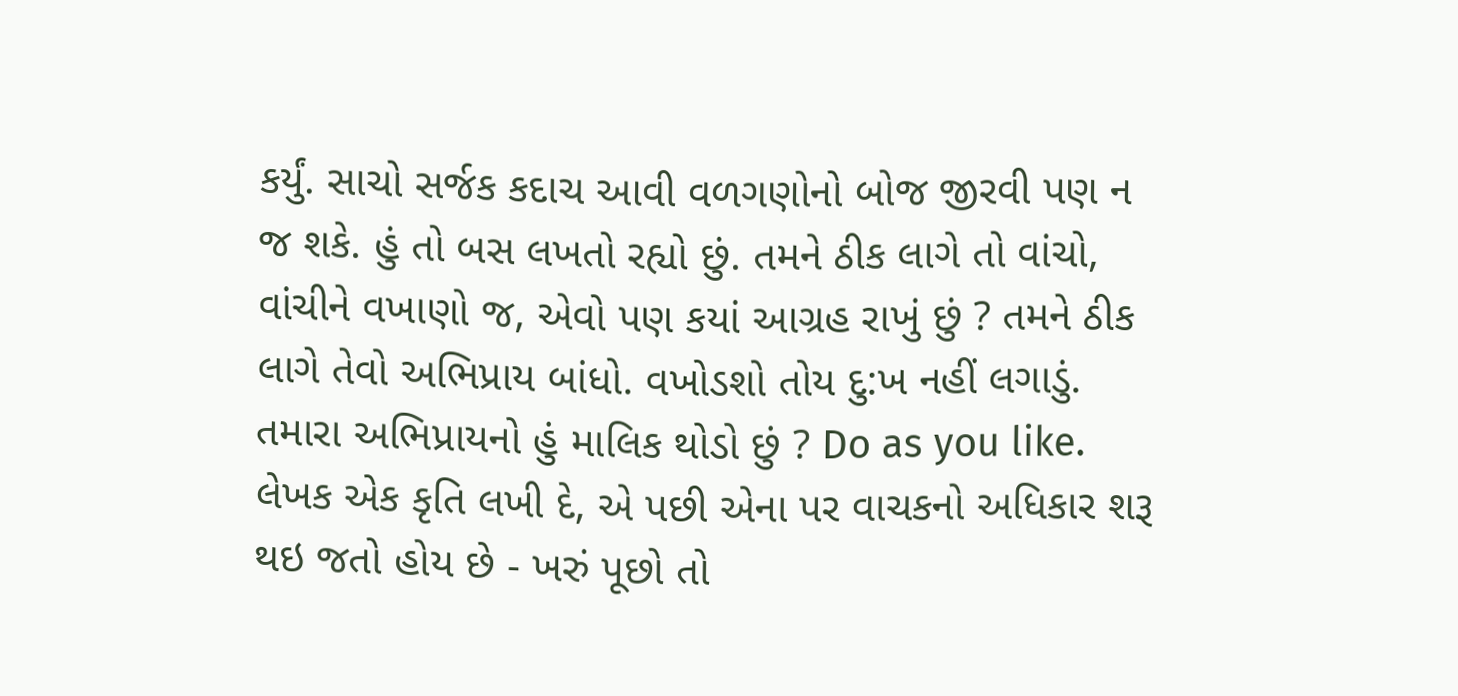કર્યું. સાચો સર્જક કદાચ આવી વળગણોનો બોજ જીરવી પણ ન જ શકે. હું તો બસ લખતો રહ્યો છું. તમને ઠીક લાગે તો વાંચો, વાંચીને વખાણો જ, એવો પણ કયાં આગ્રહ રાખું છું ? તમને ઠીક લાગે તેવો અભિપ્રાય બાંધો. વખોડશો તોય દુ:ખ નહીં લગાડું. તમારા અભિપ્રાયનો હું માલિક થોડો છું ? Do as you like. લેખક એક કૃતિ લખી દે, એ પછી એના પર વાચકનો અધિકાર શરૂ થઇ જતો હોય છે - ખરું પૂછો તો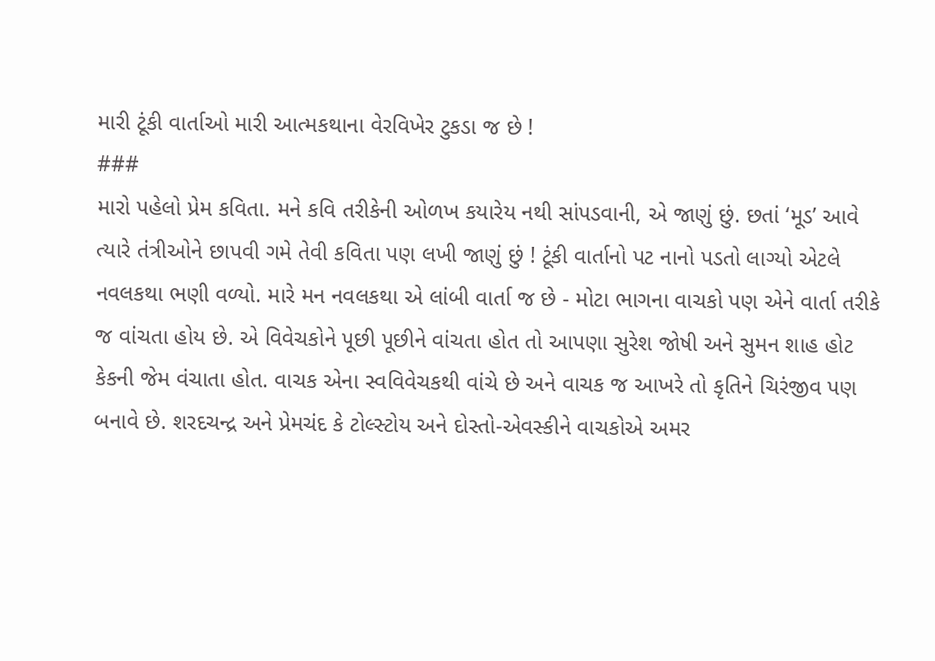મારી ટૂંકી વાર્તાઓ મારી આત્‍મકથાના વેરવિખેર ટુકડા જ છે !
###
મારો પહેલો પ્રેમ કવિતા. મને કવિ તરીકેની ઓળખ કયારેય નથી સાંપડવાની, એ જાણું છું. છતાં ‘મૂડ’ આવે ત્‍યારે તંત્રીઓને છાપવી ગમે તેવી કવિતા પણ લખી જાણું છું ! ટૂંકી વાર્તાનો પટ નાનો પડતો લાગ્‍યો એટલે નવલકથા ભણી વળ્યો. મારે મન નવલકથા એ લાંબી વાર્તા જ છે - મોટા ભાગના વાચકો પણ એને વાર્તા તરીકે જ વાંચતા હોય છે. એ વિવેચકોને પૂછી પૂછીને વાંચતા હોત તો આપણા સુરેશ જોષી અને સુમન શાહ હોટ કેકની જેમ વંચાતા હોત. વાચક એના સ્‍વવિવેચકથી વાંચે છે અને વાચક જ આખરે તો કૃતિને ચિરંજીવ પણ બનાવે છે. શરદચન્‍દ્ર અને પ્રેમચંદ કે ટોલ્‍સ્‍ટોય અને દોસ્‍તો-એવસ્‍કીને વાચકોએ અમર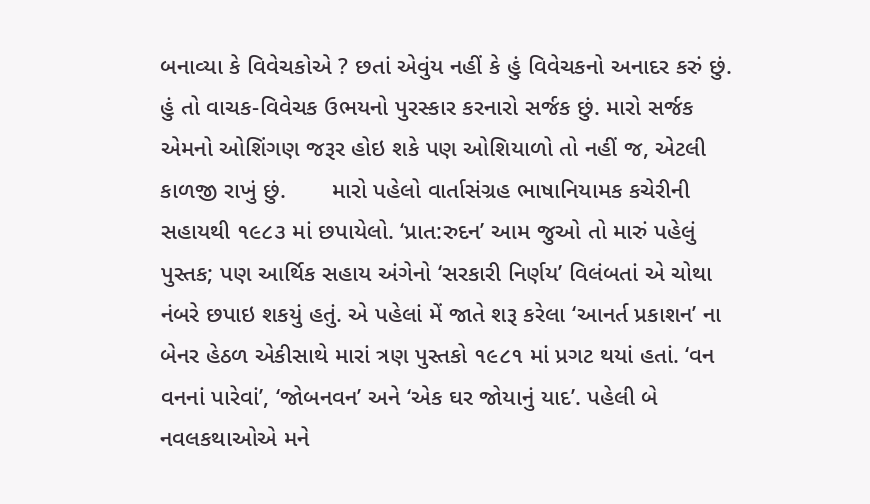બનાવ્‍યા કે વિવેચકોએ ? છતાં એવુંય નહીં કે હું વિવેચકનો અનાદર કરું છું. હું તો વાચક-વિવેચક ઉભયનો પુરસ્‍કાર કરનારો સર્જક છું. મારો સર્જક એમનો ઓશિંગણ જરૂર હોઇ શકે પણ ઓશિયાળો તો નહીં જ, એટલી કાળજી રાખું છું.       મારો પહેલો વાર્તાસંગ્રહ ભાષાનિયામક કચેરીની સહાયથી ૧૯૮૩ માં છપાયેલો. ‘પ્રાત:રુદન’ આમ જુઓ તો મારું પહેલું પુસ્‍તક; પણ આર્થિક સહાય અંગેનો ‘સરકારી નિર્ણય’ વિલંબતાં એ ચોથા નંબરે છપાઇ શકયું હતું. એ પહેલાં મેં જાતે શરૂ કરેલા ‘આનર્ત પ્રકાશન’ ના બેનર હેઠળ એકીસાથે મારાં ત્રણ પુસ્‍તકો ૧૯૮૧ માં પ્રગટ થયાં હતાં. ‘વન વનનાં પારેવાં’, ‘જોબનવન’ અને ‘એક ઘર જોયાનું યાદ’. પહેલી બે નવલકથાઓએ મને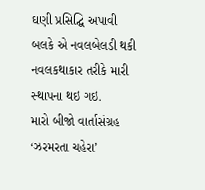ઘણી પ્રસિદ્ઘિ અપાવી બલકે એ નવલબેલડી થકી નવલકથાકાર તરીકે મારી સ્‍થાપના થઇ ગઇ.         મારો બીજો વાર્તાસંગ્રહ ‘ઝરમરતા ચહેરા’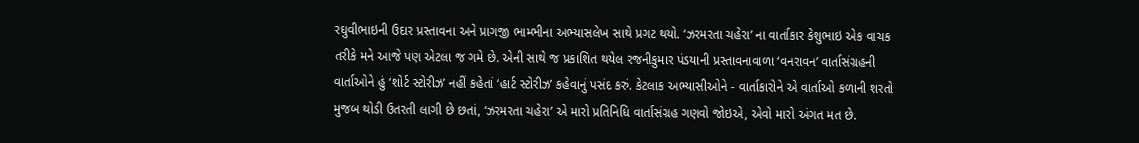રઘુવીભાઇની ઉદાર પ્રસ્‍તાવના અને પ્રાગજી ભામ્‍ભીના અભ્‍યાસલેખ સાથે પ્રગટ થયો. ‘ઝરમરતા ચહેરા’ ના વાર્તાકાર કેશુભાઇ એક વાચક તરીકે મને આજે પણ એટલા જ ગમે છે. એની સાથે જ પ્રકાશિત થયેલ રજનીકુમાર પંડયાની પ્રસ્‍તાવનાવાળા ‘વનરાવન’ વાર્તાસંગ્રહની વાર્તાઓને હું ‘શોર્ટ સ્‍ટોરીઝ’ નહીં કહેતાં ‘હાર્ટ સ્‍ટોરીઝ’ કહેવાનું પસંદ કરું. કેટલાક અભ્‍યાસીઓને - વાર્તાકારોને એ વાર્તાઓ કળાની શરતો મુજબ થોડી ઉતરતી લાગી છે છતાં, ‘ઝરમરતા ચહેરા’ એ મારો પ્રતિનિધિ વાર્તાસંગ્રહ ગણવો જોઇએ, એવો મારો અંગત મત છે.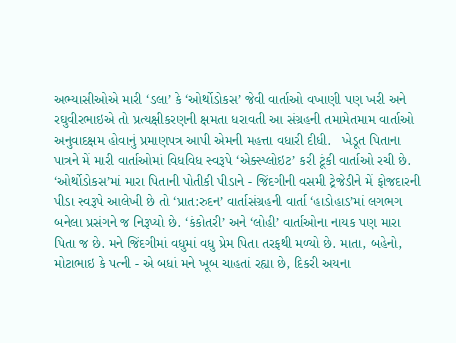અભ્‍યાસીઓએ મારી ‘ડલા’ કે ‘ઓર્થોડોકસ’ જેવી વાર્તાઓ વખાણી પણ ખરી અને રઘુવીરભાઇએ તો પ્રત્‍યક્ષીકરણની ક્ષમતા ધરાવતી આ સંગ્રહની તમામેતમામ વાર્તાઓ અનુવાદક્ષમ હોવાનું પ્રમાણપત્ર આપી એમની મહત્તા વધારી દીધી.   ખેડૂત પિતાના પાત્રને મેં મારી વાર્તાઓમાં વિધવિધ સ્‍વરૂપે ‘એક્સ્‍પ્‍લોઇટ’ કરી ટૂંકી વાર્તાઓ રચી છે. ‘ઓર્થોડોકસ’માં મારા પિતાની પોતીકી પીડાને - જિંદગીની વસમી ટ્રેજેડીને મેં ફોજદારની પીડા સ્‍વરૂપે આલેખી છે તો ‘પ્રાત:રુદન’ વાર્તાસંગ્રહની વાર્તા ‘હાડોહાડ’માં લગભગ બનેલા પ્રસંગને જ નિરૂપ્‍યો છે. ‘કંકોતરી’ અને ‘લોહી’ વાર્તાઓના નાયક પણ મારા પિતા જ છે. મને જિંદગીમાં વધુમાં વધુ પ્રેમ પિતા તરફથી મળ્યો છે. માતા, બહેનો, મોટાભાઇ કે પત્‍ની - એ બધાં મને ખૂબ ચાહતાં રહ્યા છે, દિકરી અયના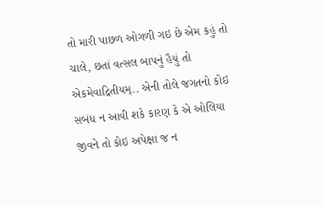તો મારી પાછળ ઓગળી ગઇ છે એમ કહું તો ચાલે, છતાં વત્‍સલ બાપનું હૈયું તો એકમેવાદ્રિતીયમ્.. એની તોલે જગતનો કોઇ સબંધ ન આવી શકે કારણ કે એ ઓલિયા જીવને તો કોઇ અપેક્ષા જ ન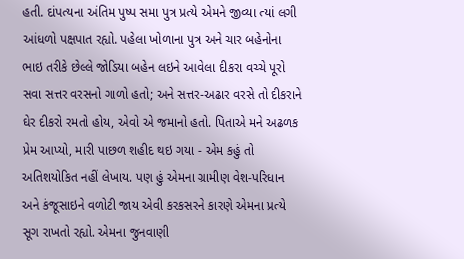હતી. દાંપત્‍યના અંતિમ પુષ્‍પ સમા પુત્ર પ્રત્‍યે એમને જીવ્‍યા ત્‍યાં લગી આંધળો પક્ષપાત રહ્યો. પહેલા ખોળાના પુત્ર અને ચાર બહેનોના ભાઇ તરીકે છેલ્‍લે જોડિયા બહેન લઇને આવેલા દીકરા વચ્‍ચે પૂરો સવા સત્તર વરસનો ગાળો હતો; અને સત્તર-અઢાર વરસે તો દીકરાને ઘેર દીકરો રમતો હોય, એવો એ જમાનો હતો. પિતાએ મને અઢળક પ્રેમ આપ્‍યો, મારી પાછળ શહીદ થઇ ગયા - એમ કહું તો અતિશયોકિત નહીં લેખાય. પણ હું એમના ગ્રામીણ વેશ-પરિધાન અને કંજૂસાઇને વળોટી જાય એવી કરકસરને કારણે એમના પ્રત્‍યે સૂગ રાખતો રહ્યો. એમના જુનવાણી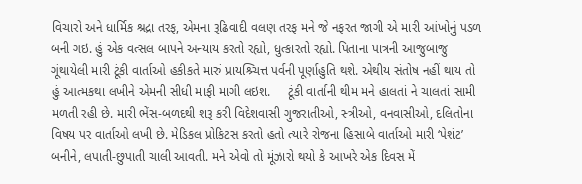વિચારો અને ધાર્મિક શ્રદ્રા તરફ, એમના રૂઢિવાદી વલણ તરફ મને જે નફરત જાગી એ મારી આંખોનું પડળ બની ગઇ. હું એક વત્‍સલ બાપને અન્‍યાય કરતો રહ્યો, ધુત્‍કારતો રહ્યો. પિતાના પાત્રની આજુબાજુ ગૂંથાયેલી મારી ટૂંકી વાર્તાઓ હકીકતે મારું પ્રાયશ્ર્ચિત્ત પર્વની પૂર્ણાહુતિ થશે. એથીય સંતોષ નહીં થાય તો હું આત્‍મકથા લખીને એમની સીધી માફી માગી લઇશ.     ટૂંકી વાર્તાની થીમ મને હાલતાં ને ચાલતાં સામી મળતી રહી છે. મારી ભેંસ-બળદથી શરૂ કરી વિદેશવાસી ગુજરાતીઓ, સ્‍ત્રીઓ, વનવાસીઓ, દલિતોના વિષય પર વાર્તાઓ લખી છે. મેડિકલ પ્રોકિટસ કરતો હતો ત્‍યારે રોજના હિસાબે વાર્તાઓ મારી ‘પેશંટ’ બનીને, લપાતી-છુપાતી ચાલી આવતી. મને એવો તો મૂંઝારો થયો કે આખરે એક દિવસ મેં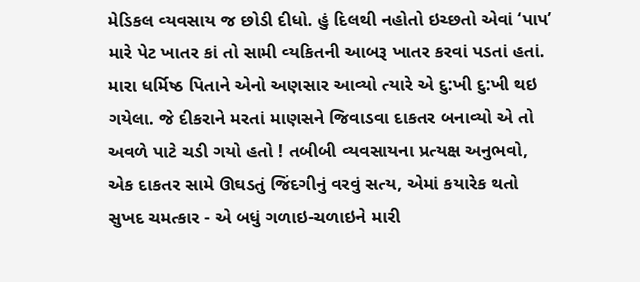મેડિકલ વ્‍યવસાય જ છોડી દીધો. હું દિલથી નહોતો ઇચ્‍છતો એવાં ‘પાપ’ મારે પેટ ખાતર કાં તો સામી વ્‍યકિતની આબરૂ ખાતર કરવાં પડતાં હતાં. મારા ધર્મિષ્‍ઠ પિતાને એનો અણસાર આવ્‍યો ત્‍યારે એ દુ:ખી દુ:ખી થઇ ગયેલા. જે દીકરાને મરતાં માણસને જિવાડવા દાકતર બનાવ્‍યો એ તો અવળે પાટે ચડી ગયો હતો ! તબીબી વ્‍યવસાયના પ્રત્‍યક્ષ અનુભવો, એક દાકતર સામે ઊઘડતું જિંદગીનું વરવું સત્‍ય, એમાં કયારેક થતો સુખદ ચમત્‍કાર - એ બધું ગળાઇ-ચળાઇને મારી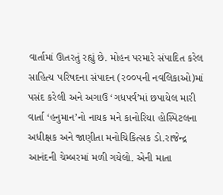વાર્તામાં ઊતરતું રહ્યું છે. મોહન પરમારે સંપાદિત કરેલ સાહિત્‍ય પરિષદના સંપાદન (ર૦૦પની નવલિકાઓ)માં પસંદ કરેલી અને અગાઉ ‘ગધપર્વ’માં છપાયેલ મારી વાર્તા ‘હનુમાન’નો નાયક મને કાનોરિયા હોસ્પિટલના અધીક્ષક અને જાણીતા મનોચિકિત્‍સક ડો.રાજેન્‍દ્ર આનંદની ચેમ્‍બરમાં મળી ગયેલો. એની માતા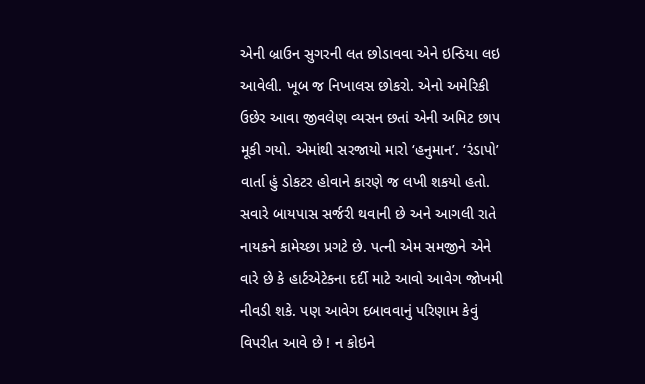એની બ્રાઉન સુગરની લત છોડાવવા એને ઇન્ડિયા લઇ આવેલી. ખૂબ જ નિખાલસ છોકરો. એનો અમેરિકી ઉછેર આવા જીવલેણ વ્‍યસન છતાં એની અમિટ છાપ મૂકી ગયો. એમાંથી સરજાયો મારો ‘હનુમાન’. ‘રંડાપો’ વાર્તા હું ડોકટર હોવાને કારણે જ લખી શકયો હતો. સવારે બાયપાસ સર્જરી થવાની છે અને આગલી રાતે નાયકને કામેચ્‍છા પ્રગટે છે. પત્‍ની એમ સમજીને એને વારે છે કે હાર્ટએટેકના દર્દી માટે આવો આવેગ જોખમી નીવડી શકે. પણ આવેગ દબાવવાનું પરિણામ કેવું વિપરીત આવે છે ! ન કોઇને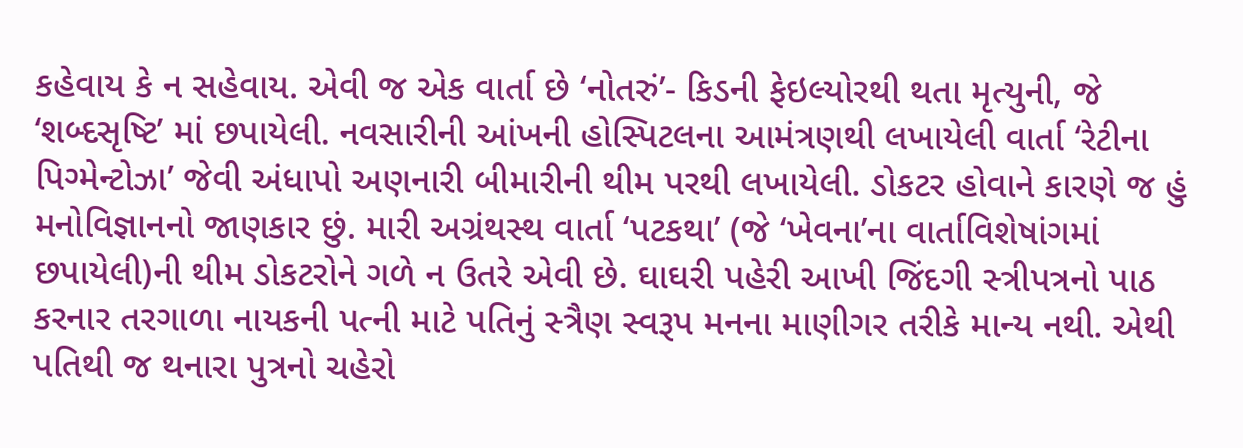કહેવાય કે ન સહેવાય. એવી જ એક વાર્તા છે ‘નોતરું’- કિડની ફેઇલ્‍યોરથી થતા મૃત્‍યુની, જે ‘શબ્‍દસૃષ્‍ટિ’ માં છપાયેલી. નવસારીની આંખની હોસ્પિટલના આમંત્રણથી લખાયેલી વાર્તા ‘રેટીના પિગ્‍મેન્‍ટોઝા’ જેવી અંધાપો અણનારી બીમારીની થીમ પરથી લખાયેલી. ડોકટર હોવાને કારણે જ હું મનોવિજ્ઞાનનો જાણકાર છું. મારી અગ્રંથસ્‍થ વાર્તા ‘પટકથા’ (જે ‘ખેવના’ના વાર્તાવિશેષાંગમાં છપાયેલી)ની થીમ ડોકટરોને ગળે ન ઉતરે એવી છે. ઘાઘરી પહેરી આખી જિંદગી સ્‍ત્રીપત્રનો પાઠ કરનાર તરગાળા નાયકની પત્‍ની માટે પતિનું સ્‍ત્રૈણ સ્‍વરૂપ મનના માણીગર તરીકે માન્‍ય નથી. એથી પતિથી જ થનારા પુત્રનો ચહેરો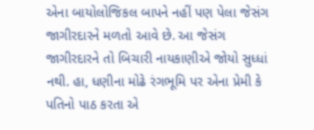એના બાયોલોજિકલ બાપને નહીં પણ પેલા જેસંગ જાગીરદારને મળતો આવે છે. આ જેસંગ જાગીરદારને તો બિચારી નાયકાણીએ જોયો સુધ્‍ધાં નથી. હા, ધણીના મોઢે રંગભૂમિ પર એના પ્રેમી કે પતિનો પાઠ કરતા એ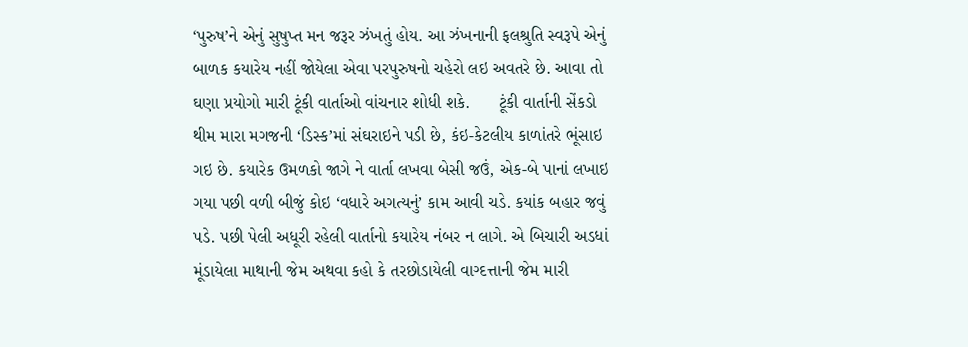‘પુરુષ’ને એનું સુષુપ્‍ત મન જરૂર ઝંખતું હોય. આ ઝંખનાની ફલશ્રુતિ સ્‍વરૂપે એનું બાળક કયારેય નહીં જોયેલા એવા પરપુરુષનો ચહેરો લઇ અવતરે છે. આવા તો ઘણા પ્રયોગો મારી ટૂંકી વાર્તાઓ વાંચનાર શોધી શકે.      ટૂંકી વાર્તાની સેંકડો થીમ મારા મગજની ‘ડિસ્‍ક’માં સંઘરાઇને પડી છે, કંઇ-કેટલીય કાળાંતરે ભૂંસાઇ ગઇ છે. કયારેક ઉમળકો જાગે ને વાર્તા લખવા બેસી જઉં, એક-બે પાનાં લખાઇ ગયા પછી વળી બીજું કોઇ ‘વધારે અગત્‍યનું’ કામ આવી ચડે. કયાંક બહાર જવું પડે. પછી પેલી અધૂરી રહેલી વાર્તાનો કયારેય નંબર ન લાગે. એ બિચારી અડધાં મૂંડાયેલા માથાની જેમ અથવા કહો કે તરછોડાયેલી વાગ્‍દત્તાની જેમ મારી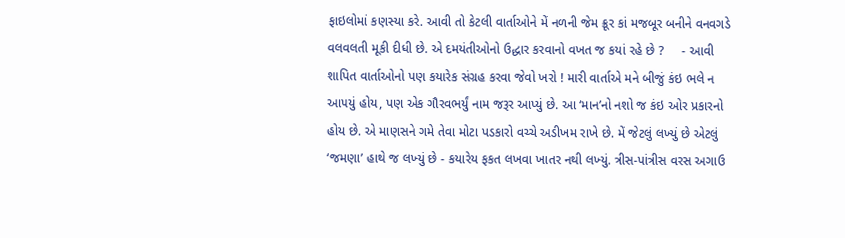ફાઇલોમાં કણસ્‍યા કરે. આવી તો કેટલી વાર્તાઓને મેં નળની જેમ ક્રૂર કાં મજબૂર બનીને વનવગડે વલવલતી મૂકી દીધી છે. એ દમયંતીઓનો ઉદ્ધાર કરવાનો વખત જ કયાં રહે છે ?     - આવી શાપિત વાર્તાઓનો પણ કયારેક સંગ્રહ કરવા જેવો ખરો ! મારી વાર્તાએ મને બીજું કંઇ ભલે ન આ૫યું હોય, પણ એક ગૌરવભર્યું નામ જરૂર આપ્‍યું છે. આ ‘માન’નો નશો જ કંઇ ઓર પ્રકારનો હોય છે. એ માણસને ગમે તેવા મોટા પડકારો વચ્‍ચે અડીખમ રાખે છે. મેં જેટલું લખ્‍યું છે એટલું ‘જમણા’ હાથે જ લખ્‍યું છે - કયારેય ફકત લખવા ખાતર નથી લખ્‍યું. ત્રીસ-પાંત્રીસ વરસ અગાઉ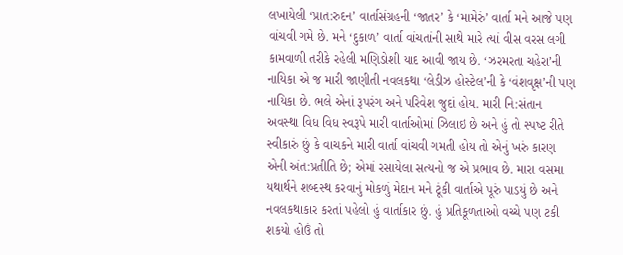લખાયેલી ‘પ્રાત:રુદન’ વાર્તાસંગ્રહની ‘જાતર’ કે ‘મામેરું’ વાર્તા મને આજે પણ વાંચવી ગમે છે. મને ‘દુકાળ’ વાર્તા વાંચતાંની સાથે મારે ત્‍યાં વીસ વરસ લગી કામવાળી તરીકે રહેલી મણિડોશી યાદ આવી જાય છે. ‘ઝરમરતા ચહેરા’ની નાયિકા એ જ મારી જાણીતી નવલકથા ‘લેડીઝ હોસ્‍ટેલ’ની કે ‘વંશવૃક્ષ’ની પણ નાયિકા છે. ભલે એનાં રૂપરંગ અને પરિવેશ જુદાં હોય. મારી નિ:સંતાન અવસ્‍થા વિધ વિધ સ્‍વરૂપે મારી વાર્તાઓમાં ઝિલાઇ છે અને હું તો સ્‍પષ્‍ટ રીતે સ્‍વીકારું છું કે વાચકને મારી વાર્તા વાંચવી ગમતી હોય તો એનું ખરું કારણ એની અંત:પ્રતીતિ છે; એમાં રસાયેલા સત્‍યનો જ એ પ્રભાવ છે. મારા વસમા યથાર્થને શબ્‍દસ્‍થ કરવાનું મોકળું મેદાન મને ટૂંકી વાર્તાએ પૂરું પાડયું છે અને નવલકથાકાર કરતાં પહેલો હું વાર્તાકાર છું. હું પ્રતિકૂળતાઓ વચ્‍ચે પણ ટકી શકયો હોઉં તો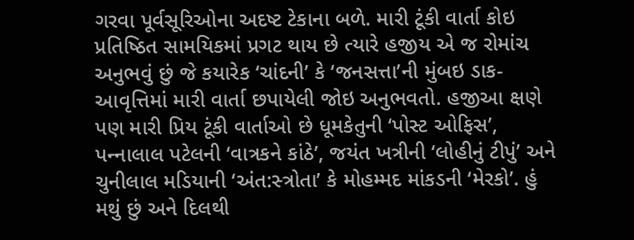ગરવા પૂર્વસૂરિઓના અદષ્‍ટ ટેકાના બળે. મારી ટૂંકી વાર્તા કોઇ પ્રતિષ્‍ઠિત સામયિકમાં પ્રગટ થાય છે ત્‍યારે હજીય એ જ રોમાંચ અનુભવું છું જે કયારેક ‘ચાંદની’ કે ‘જનસત્તા’ની મુંબઇ ડાક-આવૃત્તિમાં મારી વાર્તા છપાયેલી જોઇ અનુભવતો. હજીઆ ક્ષણે પણ મારી પ્રિય ટૂંકી વાર્તાઓ છે ધૂમકેતુની ‘પોસ્‍ટ ઓફિસ’, પન્‍નાલાલ પટેલની ‘વાત્રકને કાંઠે’, જયંત ખત્રીની ‘લોહીનું ટીપું’ અને ચુનીલાલ મડિયાની ‘અંત:સ્‍ત્રોતા’ કે મોહમ્‍મદ માંકડની ‘મેરકો’. હું મથું છું અને દિલથી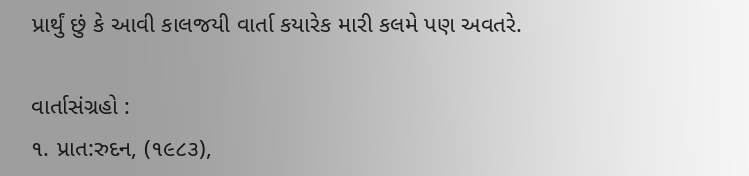પ્રાર્થું છું કે આવી કાલજયી વાર્તા કયારેક મારી કલમે પણ અવતરે.

વાર્તાસંગ્રહો :
૧. પ્રાત:રુદન, (૧૯૮૩),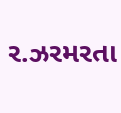ર.ઝરમરતા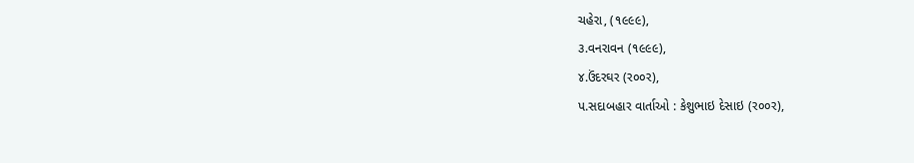ચહેરા, (૧૯૯૯),
૩.વનરાવન (૧૯૯૯),
૪.ઉંદરઘર (ર૦૦ર),
પ.સદાબહાર વાર્તાઓ : કેશુભાઇ દેસાઇ (ર૦૦ર),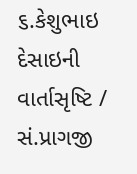૬.કેશુભાઇ દેસાઇની વાર્તાસૃષ્‍ટિ / સં.પ્રાગજી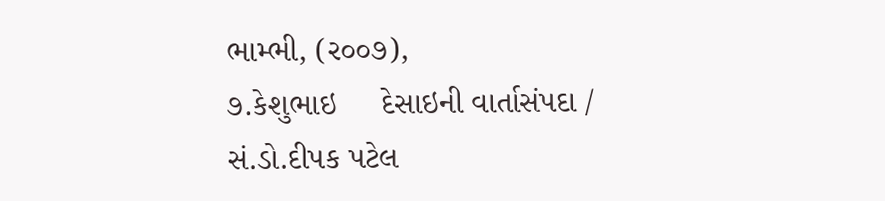ભામ્‍ભી, (ર૦૦૭),
૭.કેશુભાઇ     દેસાઇની વાર્તાસંપદા / સં.ડો.દીપક પટેલ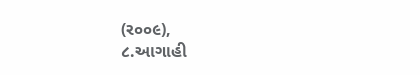(ર૦૦૯),
૮.આગાહી